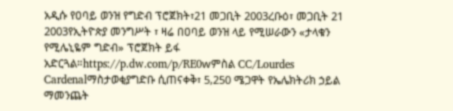አዲሱ የዐባይ ወንዝ የግድብ ፕሮጀክት፣21 መጋቢት 2003ረቡዕ፣ መጋቢት 21 2003የኢትዮጵያ መንግሥት ፣ ዛሬ በዐባይ ወንዝ ላይ የሚሠራውን «ታላቁን የሚሌኒዬም ግድብ» ፕሮጀክት ይፋ አድርጓል።https://p.dw.com/p/RE0wምስል CC/Lourdes Cardenalማስታወቂያግድቡ ሲጠናቀቅ፣ 5,250 ሜጋዋት የኤሌክትሪክ ኃይል ማመንጨት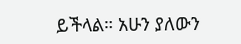ይችላል። አሁን ያለውን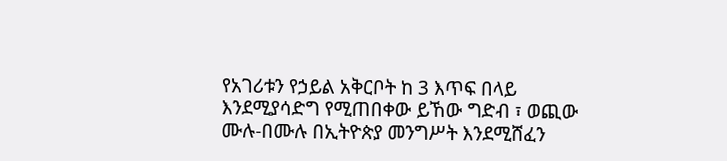የአገሪቱን የኃይል አቅርቦት ከ 3 እጥፍ በላይ እንደሚያሳድግ የሚጠበቀው ይኸው ግድብ ፣ ወጪው ሙሉ-በሙሉ በኢትዮጵያ መንግሥት እንደሚሸፈን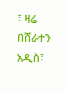፣ ዛሬ በሸራተን አዲስ፣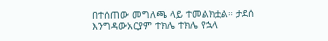በተሰጠው መግለጫ ላይ ተመልክቷል። ታደሰ እንግዳውአርያም ተክሌ ተክሌ የኋላ